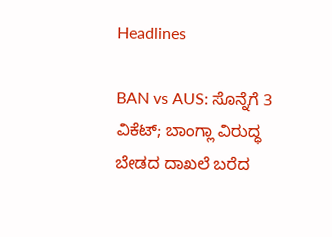Headlines

BAN vs AUS: ಸೊನ್ನೆಗೆ 3 ವಿಕೆಟ್; ಬಾಂಗ್ಲಾ ವಿರುದ್ಧ ಬೇಡದ ದಾಖಲೆ ಬರೆದ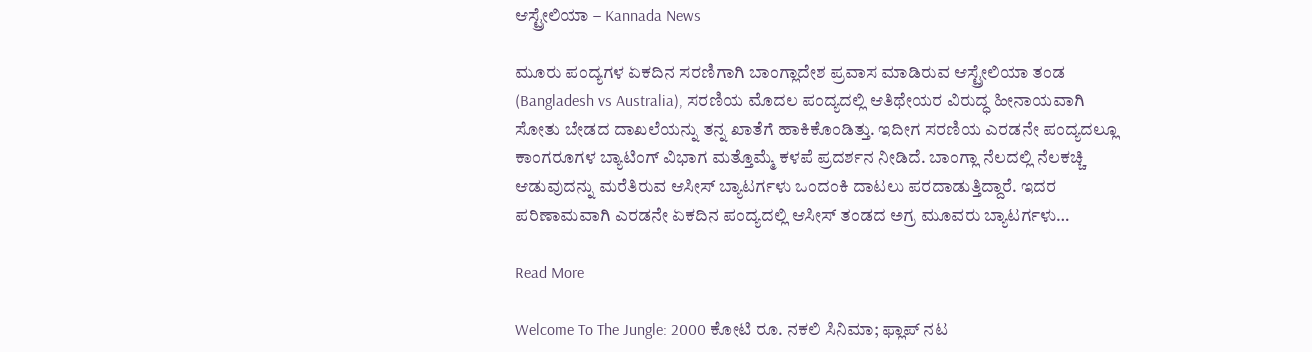ಆಸ್ಟ್ರೇಲಿಯಾ – Kannada News

ಮೂರು ಪಂದ್ಯಗಳ ಏಕದಿನ ಸರಣಿಗಾಗಿ ಬಾಂಗ್ಲಾದೇಶ ಪ್ರವಾಸ ಮಾಡಿರುವ ಆಸ್ಟ್ರೇಲಿಯಾ ತಂಡ (Bangladesh vs Australia), ಸರಣಿಯ ಮೊದಲ ಪಂದ್ಯದಲ್ಲಿ ಆತಿಥೇಯರ ವಿರುದ್ಧ ಹೀನಾಯವಾಗಿ ಸೋತು ಬೇಡದ ದಾಖಲೆಯನ್ನು ತನ್ನ ಖಾತೆಗೆ ಹಾಕಿಕೊಂಡಿತ್ತು. ಇದೀಗ ಸರಣಿಯ ಎರಡನೇ ಪಂದ್ಯದಲ್ಲೂ ಕಾಂಗರೂಗಳ ಬ್ಯಾಟಿಂಗ್‌ ವಿಭಾಗ ಮತ್ತೊಮ್ಮೆ ಕಳಪೆ ಪ್ರದರ್ಶನ ನೀಡಿದೆ. ಬಾಂಗ್ಲಾ ನೆಲದಲ್ಲಿ ನೆಲಕಚ್ಚಿ ಆಡುವುದನ್ನು ಮರೆತಿರುವ ಆಸೀಸ್ ಬ್ಯಾಟರ್ಗಳು ಒಂದಂಕಿ ದಾಟಲು ಪರದಾಡುತ್ತಿದ್ದಾರೆ. ಇದರ ಪರಿಣಾಮವಾಗಿ ಎರಡನೇ ಏಕದಿನ ಪಂದ್ಯದಲ್ಲಿ ಆಸೀಸ್ ತಂಡದ ಅಗ್ರ ಮೂವರು ಬ್ಯಾಟರ್ಗಳು…

Read More

Welcome To The Jungle: 2000 ಕೋಟಿ ರೂ. ನಕಲಿ ಸಿನಿಮಾ; ಫ್ಲಾಪ್ ನಟ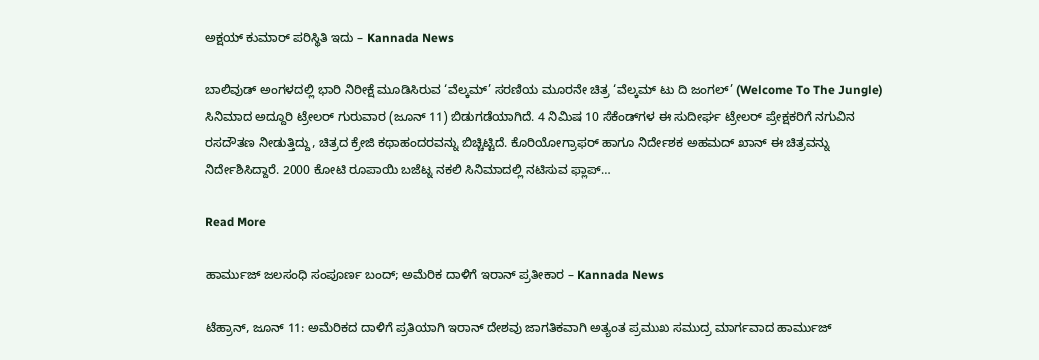ಅಕ್ಷಯ್ ಕುಮಾರ್ ಪರಿಸ್ಥಿತಿ ಇದು – Kannada News

ಬಾಲಿವುಡ್ ಅಂಗಳದಲ್ಲಿ ಭಾರಿ ನಿರೀಕ್ಷೆ ಮೂಡಿಸಿರುವ ‘ವೆಲ್ಕಮ್’ ಸರಣಿಯ ಮೂರನೇ ಚಿತ್ರ ‘ವೆಲ್ಕಮ್ ಟು ದಿ ಜಂಗಲ್’ (Welcome To The Jungle) ಸಿನಿಮಾದ ಅದ್ದೂರಿ ಟ್ರೇಲರ್ ಗುರುವಾರ (ಜೂನ್ 11) ಬಿಡುಗಡೆಯಾಗಿದೆ. 4 ನಿಮಿಷ 10 ಸೆಕೆಂಡ್‌ಗಳ ಈ ಸುದೀರ್ಘ ಟ್ರೇಲರ್ ಪ್ರೇಕ್ಷಕರಿಗೆ ನಗುವಿನ ರಸದೌತಣ ನೀಡುತ್ತಿದ್ದು, ಚಿತ್ರದ ಕ್ರೇಜಿ ಕಥಾಹಂದರವನ್ನು ಬಿಚ್ಚಿಟ್ಟಿದೆ. ಕೊರಿಯೋಗ್ರಾಫರ್ ಹಾಗೂ ನಿರ್ದೇಶಕ ಅಹಮದ್ ಖಾನ್ ಈ ಚಿತ್ರವನ್ನು ನಿರ್ದೇಶಿಸಿದ್ದಾರೆ. 2000 ಕೋಟಿ ರೂಪಾಯಿ ಬಜೆಟ್ನ ನಕಲಿ ಸಿನಿಮಾದಲ್ಲಿ ನಟಿಸುವ ಫ್ಲಾಪ್…

Read More

ಹಾರ್ಮುಜ್ ಜಲಸಂಧಿ ಸಂಪೂರ್ಣ ಬಂದ್; ಅಮೆರಿಕ ದಾಳಿಗೆ ಇರಾನ್ ಪ್ರತೀಕಾರ – Kannada News

ಟೆಹ್ರಾನ್, ಜೂನ್ 11: ಅಮೆರಿಕದ ದಾಳಿಗೆ ಪ್ರತಿಯಾಗಿ ಇರಾನ್ ದೇಶವು ಜಾಗತಿಕವಾಗಿ ಅತ್ಯಂತ ಪ್ರಮುಖ ಸಮುದ್ರ ಮಾರ್ಗವಾದ ಹಾರ್ಮುಜ್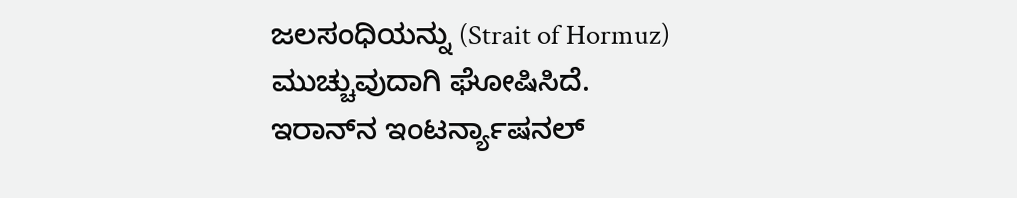ಜಲಸಂಧಿಯನ್ನು (Strait of Hormuz) ಮುಚ್ಚುವುದಾಗಿ ಘೋಷಿಸಿದೆ. ಇರಾನ್‌ನ ಇಂಟರ್ನ್ಯಾಷನಲ್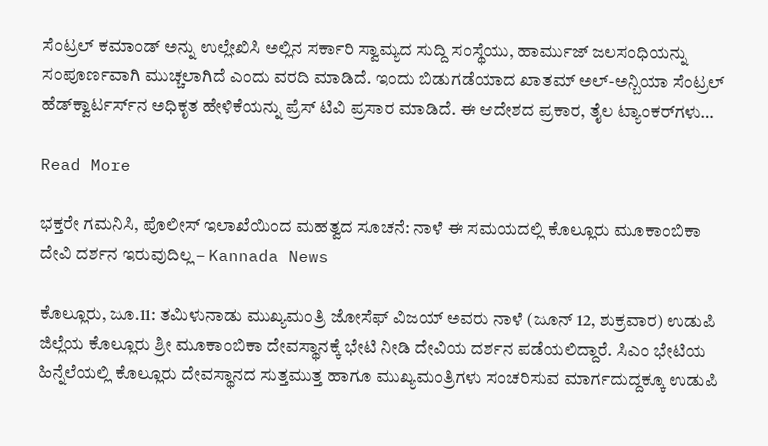ಸೆಂಟ್ರಲ್ ಕಮಾಂಡ್ ಅನ್ನು ಉಲ್ಲೇಖಿಸಿ ಅಲ್ಲಿನ ಸರ್ಕಾರಿ ಸ್ವಾಮ್ಯದ ಸುದ್ದಿ ಸಂಸ್ಥೆಯು, ಹಾರ್ಮುಜ್ ಜಲಸಂಧಿಯನ್ನು ಸಂಪೂರ್ಣವಾಗಿ ಮುಚ್ಚಲಾಗಿದೆ ಎಂದು ವರದಿ ಮಾಡಿದೆ. ಇಂದು ಬಿಡುಗಡೆಯಾದ ಖಾತಮ್ ಅಲ್-ಅನ್ಬಿಯಾ ಸೆಂಟ್ರಲ್ ಹೆಡ್‌ಕ್ವಾರ್ಟರ್ಸ್‌ನ ಅಧಿಕೃತ ಹೇಳಿಕೆಯನ್ನು ಪ್ರೆಸ್ ಟಿವಿ ಪ್ರಸಾರ ಮಾಡಿದೆ. ಈ ಆದೇಶದ ಪ್ರಕಾರ, ತೈಲ ಟ್ಯಾಂಕರ್‌ಗಳು…

Read More

ಭಕ್ತರೇ ಗಮನಿಸಿ, ಪೊಲೀಸ್ ಇಲಾಖೆಯಿಂದ ಮಹತ್ವದ ಸೂಚನೆ: ನಾಳೆ ಈ ಸಮಯದಲ್ಲಿ ಕೊಲ್ಲೂರು ಮೂಕಾಂಬಿಕಾ ದೇವಿ ದರ್ಶನ ಇರುವುದಿಲ್ಲ – Kannada News

ಕೊಲ್ಲೂರು, ಜೂ.11: ತಮಿಳುನಾಡು ಮುಖ್ಯಮಂತ್ರಿ ಜೋಸೆಫ್ ವಿಜಯ್ ಅವರು ನಾಳೆ (ಜೂನ್ 12, ಶುಕ್ರವಾರ) ಉಡುಪಿ ಜಿಲ್ಲೆಯ ಕೊಲ್ಲೂರು ಶ್ರೀ ಮೂಕಾಂಬಿಕಾ ದೇವಸ್ಥಾನಕ್ಕೆ ಭೇಟಿ ನೀಡಿ ದೇವಿಯ ದರ್ಶನ ಪಡೆಯಲಿದ್ದಾರೆ. ಸಿಎಂ ಭೇಟಿಯ ಹಿನ್ನೆಲೆಯಲ್ಲಿ ಕೊಲ್ಲೂರು ದೇವಸ್ಥಾನದ ಸುತ್ತಮುತ್ತ ಹಾಗೂ ಮುಖ್ಯಮಂತ್ರಿಗಳು ಸಂಚರಿಸುವ ಮಾರ್ಗದುದ್ದಕ್ಕೂ ಉಡುಪಿ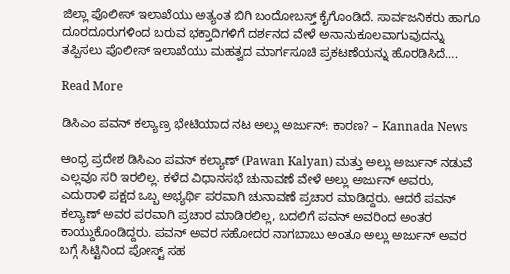ಜಿಲ್ಲಾ ಪೊಲೀಸ್ ಇಲಾಖೆಯು ಅತ್ಯಂತ ಬಿಗಿ ಬಂದೋಬಸ್ತ್ ಕೈಗೊಂಡಿದೆ. ಸಾರ್ವಜನಿಕರು ಹಾಗೂ ದೂರದೂರುಗಳಿಂದ ಬರುವ ಭಕ್ತಾದಿಗಳಿಗೆ ದರ್ಶನದ ವೇಳೆ ಅನಾನುಕೂಲವಾಗುವುದನ್ನು ತಪ್ಪಿಸಲು ಪೊಲೀಸ್ ಇಲಾಖೆಯು ಮಹತ್ವದ ಮಾರ್ಗಸೂಚಿ ಪ್ರಕಟಣೆಯನ್ನು ಹೊರಡಿಸಿದೆ….

Read More

ಡಿಸಿಎಂ ಪವನ್ ಕಲ್ಯಾಣ್ರ ಭೇಟಿಯಾದ ನಟ ಅಲ್ಲು ಅರ್ಜುನ್: ಕಾರಣ? – Kannada News

ಆಂಧ್ರ ಪ್ರದೇಶ ಡಿಸಿಎಂ ಪವನ್ ಕಲ್ಯಾಣ್ (Pawan Kalyan) ಮತ್ತು ಅಲ್ಲು ಅರ್ಜುನ್ ನಡುವೆ ಎಲ್ಲವೂ ಸರಿ ಇರಲಿಲ್ಲ. ಕಳೆದ ವಿಧಾನಸಭೆ ಚುನಾವಣೆ ವೇಳೆ ಅಲ್ಲು ಅರ್ಜುನ್ ಅವರು, ಎದುರಾಳಿ ಪಕ್ಷದ ಒಬ್ಬ ಅಭ್ಯರ್ಥಿ ಪರವಾಗಿ ಚುನಾವಣೆ ಪ್ರಚಾರ ಮಾಡಿದ್ದರು. ಆದರೆ ಪವನ್ ಕಲ್ಯಾಣ್ ಅವರ ಪರವಾಗಿ ಪ್ರಚಾರ ಮಾಡಿರಲಿಲ್ಲ, ಬದಲಿಗೆ ಪವನ್ ಅವರಿಂದ ಅಂತರ ಕಾಯ್ದುಕೊಂಡಿದ್ದರು. ಪವನ್ ಅವರ ಸಹೋದರ ನಾಗಬಾಬು ಅಂತೂ ಅಲ್ಲು ಅರ್ಜುನ್ ಅವರ ಬಗ್ಗೆ ಸಿಟ್ಟಿನಿಂದ ಪೋಸ್ಟ್ ಸಹ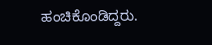ಹಂಚಿಕೊಂಡಿದ್ದರು.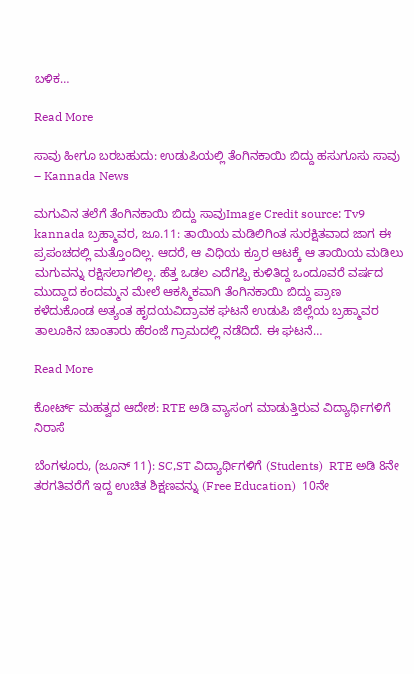ಬಳಿಕ…

Read More

ಸಾವು ಹೀಗೂ ಬರಬಹುದು: ಉಡುಪಿಯಲ್ಲಿ ತೆಂಗಿನಕಾಯಿ ಬಿದ್ದು ಹಸುಗೂಸು ಸಾವು – Kannada News

ಮಗುವಿನ ತಲೆಗೆ ತೆಂಗಿನಕಾಯಿ ಬಿದ್ದು ಸಾವುImage Credit source: Tv9 kannada ಬ್ರಹ್ಮಾವರ, ಜೂ.11: ತಾಯಿಯ ಮಡಿಲಿಗಿಂತ ಸುರಕ್ಷಿತವಾದ ಜಾಗ ಈ ಪ್ರಪಂಚದಲ್ಲಿ ಮತ್ತೊಂದಿಲ್ಲ. ಆದರೆ, ಆ ವಿಧಿಯ ಕ್ರೂರ ಆಟಕ್ಕೆ ಆ ತಾಯಿಯ ಮಡಿಲು ಮಗುವನ್ನು ರಕ್ಷಿಸಲಾಗಲಿಲ್ಲ. ಹೆತ್ತ ಒಡಲ ಎದೆಗಪ್ಪಿ ಕುಳಿತಿದ್ದ ಒಂದೂವರೆ ವರ್ಷದ ಮುದ್ದಾದ ಕಂದಮ್ಮನ ಮೇಲೆ ಆಕಸ್ಮಿಕವಾಗಿ ತೆಂಗಿನಕಾಯಿ ಬಿದ್ದು ಪ್ರಾಣ ಕಳೆದುಕೊಂಡ ಅತ್ಯಂತ ಹೃದಯವಿದ್ರಾವಕ ಘಟನೆ ಉಡುಪಿ ಜಿಲ್ಲೆಯ ಬ್ರಹ್ಮಾವರ ತಾಲೂಕಿನ ಚಾಂತಾರು ಹೆರಂಜೆ ಗ್ರಾಮದಲ್ಲಿ ನಡೆದಿದೆ. ಈ ಘಟನೆ…

Read More

ಕೋರ್ಟ್ ಮಹತ್ವದ ಆದೇಶ: RTE ಅಡಿ ವ್ಯಾಸಂಗ ಮಾಡುತ್ತಿರುವ ವಿದ್ಯಾರ್ಥಿಗಳಿಗೆ ನಿರಾಸೆ

ಬೆಂಗಳೂರು, (ಜೂನ್ 11): SC,ST ವಿದ್ಯಾರ್ಥಿಗಳಿಗೆ (Students)  RTE ಅಡಿ 8ನೇ ತರಗತಿವರೆಗೆ ಇದ್ದ ಉಚಿತ ಶಿಕ್ಷಣವನ್ನು (Free Education)  10ನೇ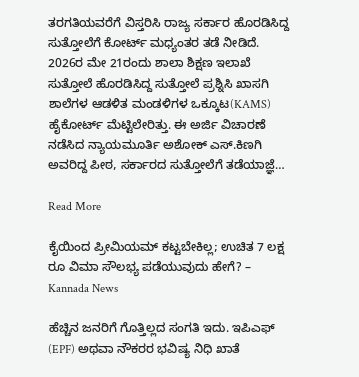ತರಗತಿಯವರೆಗೆ ವಿಸ್ತರಿಸಿ ರಾಜ್ಯ ಸರ್ಕಾರ ಹೊರಡಿಸಿದ್ದ ಸುತ್ತೋಲೆಗೆ ಕೋರ್ಟ್ ಮಧ್ಯಂತರ ತಡೆ ನೀಡಿದೆ. 2026ರ ಮೇ 21ರಂದು ಶಾಲಾ ಶಿಕ್ಷಣ ಇಲಾಖೆ ಸುತ್ತೋಲೆ ಹೊರಡಿಸಿದ್ದ ಸುತ್ತೋಲೆ ಪ್ರಶ್ನಿಸಿ ಖಾಸಗಿ ಶಾಲೆಗಳ ಆಡಳಿತ ಮಂಡಳಿಗಳ ಒಕ್ಕೂಟ(KAMS) ಹೈಕೋರ್ಟ್ ಮೆಟ್ಟಿಲೇರಿತ್ತು. ಈ ಅರ್ಜಿ ವಿಚಾರಣೆ ನಡೆಸಿದ ನ್ಯಾಯಮೂರ್ತಿ ಅಶೋಕ್ ಎಸ್.ಕಿಣಗಿ ಅವರಿದ್ದ ಪೀಠ, ಸರ್ಕಾರದ ಸುತ್ತೋಲೆಗೆ ತಡೆಯಾಜ್ಞೆ…

Read More

ಕೈಯಿಂದ ಪ್ರೀಮಿಯಮ್ ಕಟ್ಟಬೇಕಿಲ್ಲ; ಉಚಿತ 7 ಲಕ್ಷ ರೂ ವಿಮಾ ಸೌಲಭ್ಯ ಪಡೆಯುವುದು ಹೇಗೆ? – Kannada News

ಹೆಚ್ಚಿನ ಜನರಿಗೆ ಗೊತ್ತಿಲ್ಲದ ಸಂಗತಿ ಇದು. ಇಪಿಎಫ್ (EPF) ಅಥವಾ ನೌಕರರ ಭವಿಷ್ಯ ನಿಧಿ ಖಾತೆ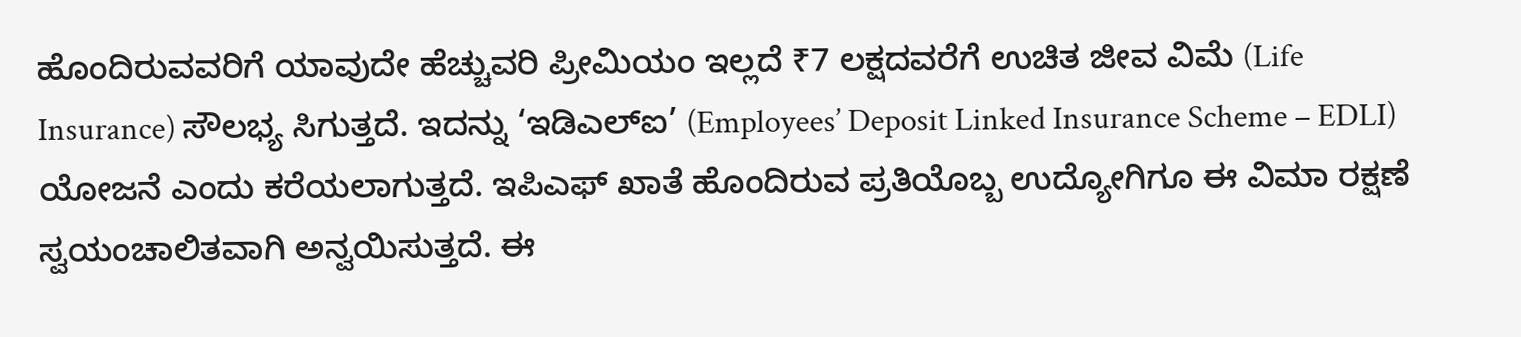ಹೊಂದಿರುವವರಿಗೆ ಯಾವುದೇ ಹೆಚ್ಚುವರಿ ಪ್ರೀಮಿಯಂ ಇಲ್ಲದೆ ₹7 ಲಕ್ಷದವರೆಗೆ ಉಚಿತ ಜೀವ ವಿಮೆ (Life Insurance) ಸೌಲಭ್ಯ ಸಿಗುತ್ತದೆ. ಇದನ್ನು ‘ಇಡಿಎಲ್‌ಐ’ (Employees’ Deposit Linked Insurance Scheme – EDLI) ಯೋಜನೆ ಎಂದು ಕರೆಯಲಾಗುತ್ತದೆ. ಇಪಿಎಫ್ ಖಾತೆ ಹೊಂದಿರುವ ಪ್ರತಿಯೊಬ್ಬ ಉದ್ಯೋಗಿಗೂ ಈ ವಿಮಾ ರಕ್ಷಣೆ ಸ್ವಯಂಚಾಲಿತವಾಗಿ ಅನ್ವಯಿಸುತ್ತದೆ. ಈ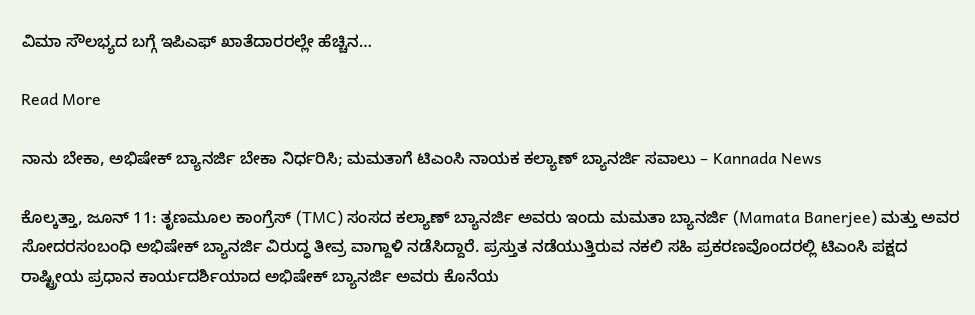ವಿಮಾ ಸೌಲಭ್ಯದ ಬಗ್ಗೆ ಇಪಿಎಫ್ ಖಾತೆದಾರರಲ್ಲೇ ಹೆಚ್ಚಿನ…

Read More

ನಾನು ಬೇಕಾ, ಅಭಿಷೇಕ್ ಬ್ಯಾನರ್ಜಿ ಬೇಕಾ ನಿರ್ಧರಿಸಿ; ಮಮತಾಗೆ ಟಿಎಂಸಿ ನಾಯಕ ಕಲ್ಯಾಣ್ ಬ್ಯಾನರ್ಜಿ ಸವಾಲು – Kannada News

ಕೊಲ್ಕತ್ತಾ, ಜೂನ್ 11: ತೃಣಮೂಲ ಕಾಂಗ್ರೆಸ್ (TMC) ಸಂಸದ ಕಲ್ಯಾಣ್ ಬ್ಯಾನರ್ಜಿ ಅವರು ಇಂದು ಮಮತಾ ಬ್ಯಾನರ್ಜಿ (Mamata Banerjee) ಮತ್ತು ಅವರ ಸೋದರಸಂಬಂಧಿ ಅಭಿಷೇಕ್ ಬ್ಯಾನರ್ಜಿ ವಿರುದ್ಧ ತೀವ್ರ ವಾಗ್ದಾಳಿ ನಡೆಸಿದ್ದಾರೆ. ಪ್ರಸ್ತುತ ನಡೆಯುತ್ತಿರುವ ನಕಲಿ ಸಹಿ ಪ್ರಕರಣವೊಂದರಲ್ಲಿ ಟಿಎಂಸಿ ಪಕ್ಷದ ರಾಷ್ಟ್ರೀಯ ಪ್ರಧಾನ ಕಾರ್ಯದರ್ಶಿಯಾದ ಅಭಿಷೇಕ್ ಬ್ಯಾನರ್ಜಿ ಅವರು ಕೊನೆಯ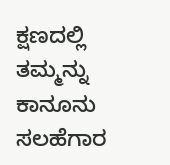ಕ್ಷಣದಲ್ಲಿ ತಮ್ಮನ್ನು ಕಾನೂನು ಸಲಹೆಗಾರ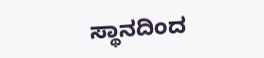ಸ್ಥಾನದಿಂದ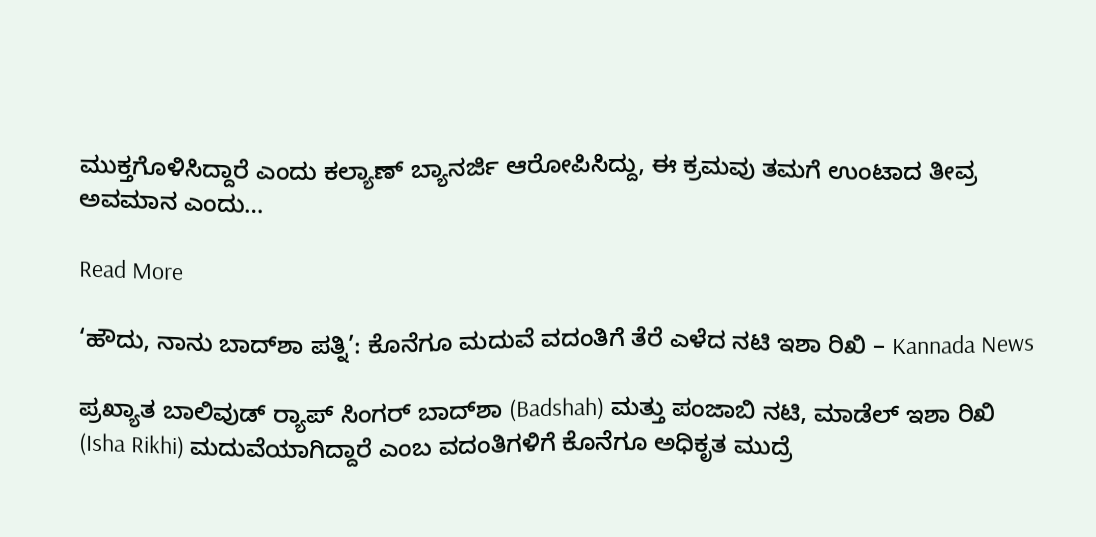ಮುಕ್ತಗೊಳಿಸಿದ್ದಾರೆ ಎಂದು ಕಲ್ಯಾಣ್ ಬ್ಯಾನರ್ಜಿ ಆರೋಪಿಸಿದ್ದು, ಈ ಕ್ರಮವು ತಮಗೆ ಉಂಟಾದ ತೀವ್ರ ಅವಮಾನ ಎಂದು…

Read More

‘ಹೌದು, ನಾನು ಬಾದ್‌ಶಾ ಪತ್ನಿ’: ಕೊನೆಗೂ ಮದುವೆ ವದಂತಿಗೆ ತೆರೆ ಎಳೆದ ನಟಿ ಇಶಾ ರಿಖಿ – Kannada News

ಪ್ರಖ್ಯಾತ ಬಾಲಿವುಡ್ ರ‍್ಯಾಪ್ ಸಿಂಗರ್ ಬಾದ್‌ಶಾ (Badshah) ಮತ್ತು ಪಂಜಾಬಿ ನಟಿ, ಮಾಡೆಲ್ ಇಶಾ ರಿಖಿ (Isha Rikhi) ಮದುವೆಯಾಗಿದ್ದಾರೆ ಎಂಬ ವದಂತಿಗಳಿಗೆ ಕೊನೆಗೂ ಅಧಿಕೃತ ಮುದ್ರೆ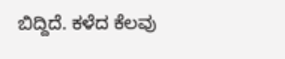ಬಿದ್ದಿದೆ. ಕಳೆದ ಕೆಲವು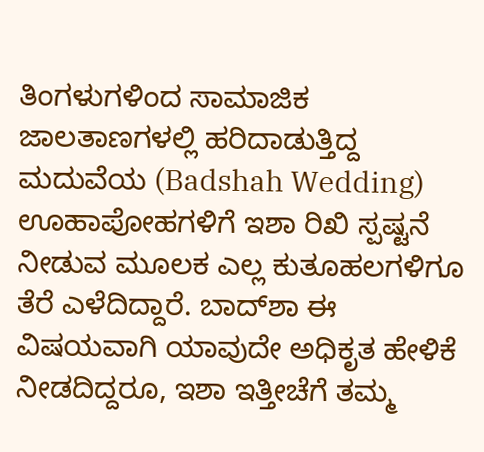ತಿಂಗಳುಗಳಿಂದ ಸಾಮಾಜಿಕ ಜಾಲತಾಣಗಳಲ್ಲಿ ಹರಿದಾಡುತ್ತಿದ್ದ ಮದುವೆಯ (Badshah Wedding) ಊಹಾಪೋಹಗಳಿಗೆ ಇಶಾ ರಿಖಿ ಸ್ಪಷ್ಟನೆ ನೀಡುವ ಮೂಲಕ ಎಲ್ಲ ಕುತೂಹಲಗಳಿಗೂ ತೆರೆ ಎಳೆದಿದ್ದಾರೆ. ಬಾದ್‌ಶಾ ಈ ವಿಷಯವಾಗಿ ಯಾವುದೇ ಅಧಿಕೃತ ಹೇಳಿಕೆ ನೀಡದಿದ್ದರೂ, ಇಶಾ ಇತ್ತೀಚೆಗೆ ತಮ್ಮ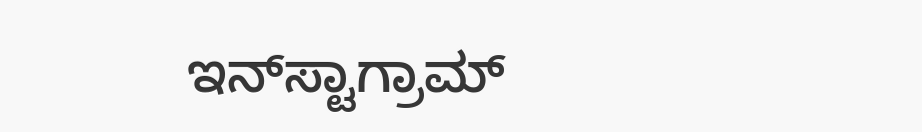ಇನ್‌ಸ್ಟಾಗ್ರಾಮ್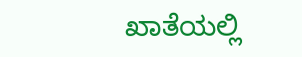ಖಾತೆಯಲ್ಲಿ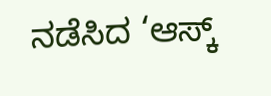ನಡೆಸಿದ ‘ಆಸ್ಕ್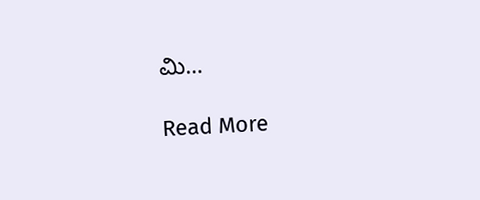ಮಿ…

Read More